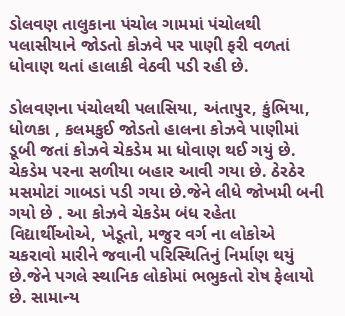ડોલવણ તાલુકાના પંચોલ ગામમાં પંચોલથી પલાસીયાને જોડતો કોઝવે પર પાણી ફરી વળતાં ધોવાણ થતાં હાલાકી વેઠવી પડી રહી છે.

ડોલવણના પંચોલથી પલાસિયા, અંતાપુર, કુંભિયા, ધોળકા , કલમકુઈ જોડતો હાલના કોઝવે પાણીમાં ડૂબી જતાં કોઝવે ચેકડેમ મા ધોવાણ થઈ ગયું છે. ચેકડેમ પરના સળીયા બહાર આવી ગયા છે. ઠેરઠેર મસમોટાં ગાબડાં પડી ગયા છે.જેને લીધે જોખમી બની ગયો છે . આ કોઝવે ચેકડેમ બંધ રહેતા વિદ્યાર્થીઓએ, ખેડૂતો, મજુર વર્ગ ના લોકોએ ચકરાવો મારીને જવાની પરિસ્થિતિનું નિર્માણ થયું છે.જેને પગલે સ્થાનિક લોકોમાં ભભુકતો રોષ ફેલાયો છે. સામાન્ય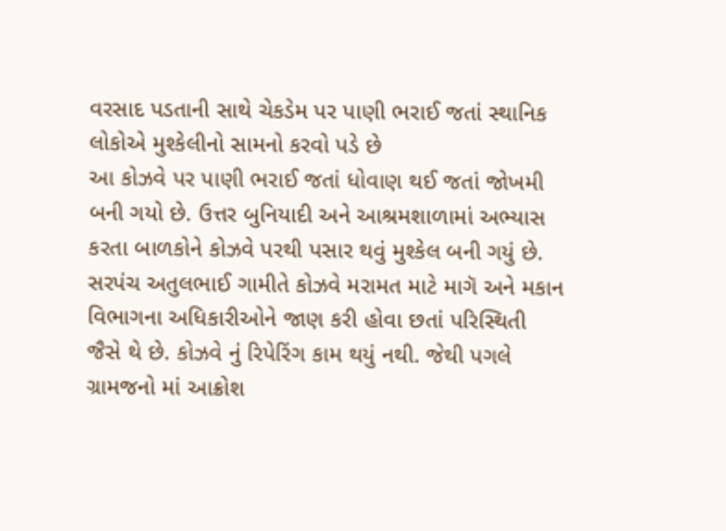વરસાદ પડતાની સાથે ચેકડેમ પર પાણી ભરાઈ જતાં સ્થાનિક લોકોએ મુશ્કેલીનો સામનો કરવો પડે છે
આ કોઝવે પર પાણી ભરાઈ જતાં ધોવાણ થઈ જતાં જોખમી બની ગયો છે. ઉત્તર બુનિયાદી અને આશ્રમશાળામાં અભ્યાસ કરતા બાળકોને કોઝવે પરથી પસાર થવું મુશ્કેલ બની ગયું છે. સરપંચ અતુલભાઈ ગામીતે કોઝવે મરામત માટે માગૅ અને મકાન વિભાગના અધિકારીઓને જાણ કરી હોવા છતાં પરિસ્થિતી જૈસે થે છે. કોઝવે નું રિપેરિંગ કામ થયું નથી. જેથી પગલે ગ્રામજનો માં આક્રોશ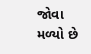જોવા મળ્યો છે